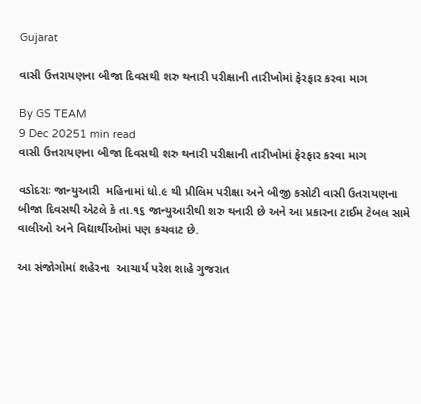Gujarat

વાસી ઉત્તરાયણના બીજા દિવસથી શરુ થનારી પરીક્ષાની તારીખોમાં ફેરફાર કરવા માગ

By GS TEAM
9 Dec 20251 min read
વાસી ઉત્તરાયણના બીજા દિવસથી શરુ થનારી પરીક્ષાની તારીખોમાં ફેરફાર કરવા માગ

વડોદરાઃ જાન્યુઆરી  મહિનામાં ધો.૯ થી પ્રીલિમ પરીક્ષા અને બીજી કસોટી વાસી ઉતરાયણના બીજા દિવસથી એટલે કે તા.૧૬ જાન્યુઆરીથી શરુ થનારી છે અને આ પ્રકારના ટાઈમ ટેબલ સામે વાલીઓ અને વિદ્યાર્થીઓમાં પણ કચવાટ છે.

આ સંજોગોમાં શહેરના  આચાર્ય પરેશ શાહે ગુજરાત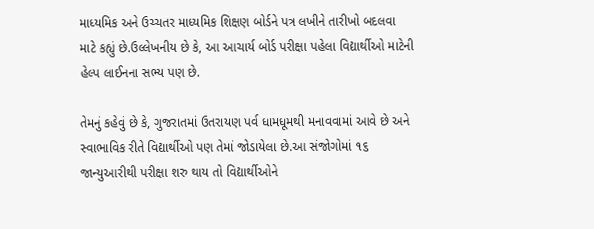માધ્યમિક અને ઉચ્ચતર માધ્યમિક શિક્ષણ બોર્ડને પત્ર લખીને તારીખો બદલવા માટે કહ્યું છે.ઉલ્લેખનીય છે કે, આ આચાર્ય બોર્ડ પરીક્ષા પહેલા વિદ્યાર્થીઓ માટેની હેલ્પ લાઈનના સભ્ય પણ છે.

તેમનું કહેવું છે કે, ગુજરાતમાં ઉતરાયણ પર્વ ધામધૂમથી મનાવવામાં આવે છે અને સ્વાભાવિક રીતે વિદ્યાર્થીઓ પણ તેમાં જોડાયેલા છે.આ સંજોગોમાં ૧૬ જાન્યુઆરીથી પરીક્ષા શરુ થાય તો વિદ્યાર્થીઓને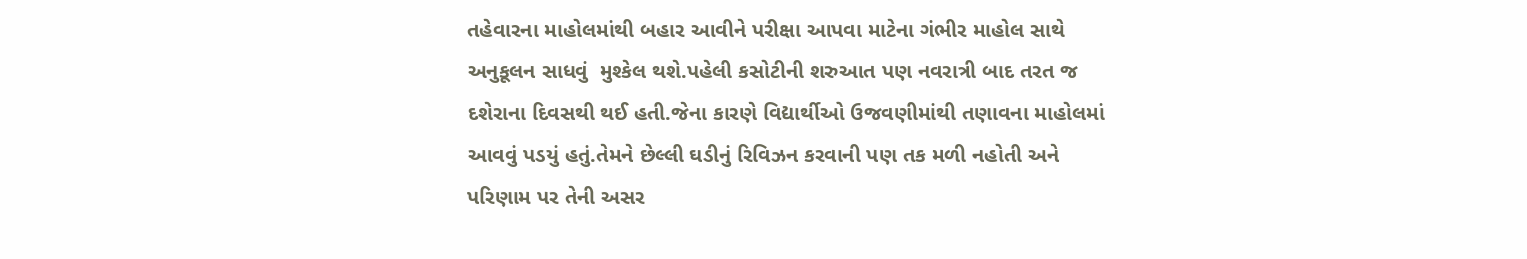તહેવારના માહોલમાંથી બહાર આવીને પરીક્ષા આપવા માટેના ગંભીર માહોલ સાથે અનુકૂલન સાધવું  મુશ્કેલ થશે.પહેલી કસોટીની શરુઆત પણ નવરાત્રી બાદ તરત જ દશેરાના દિવસથી થઈ હતી.જેના કારણે વિદ્યાર્થીઓ ઉજવણીમાંથી તણાવના માહોલમાં આવવું પડયું હતું.તેમને છેલ્લી ઘડીનું રિવિઝન કરવાની પણ તક મળી નહોતી અને પરિણામ પર તેની અસર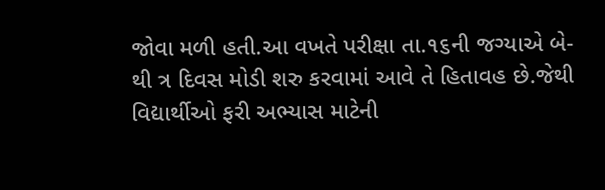જોવા મળી હતી.આ વખતે પરીક્ષા તા.૧૬ની જગ્યાએ બે- થી ત્ર દિવસ મોડી શરુ કરવામાં આવે તે હિતાવહ છે.જેથી વિદ્યાર્થીઓ ફરી અભ્યાસ માટેની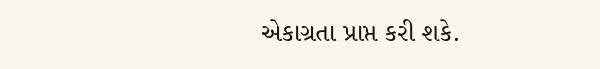એકાગ્રતા પ્રાપ્ત કરી શકે.